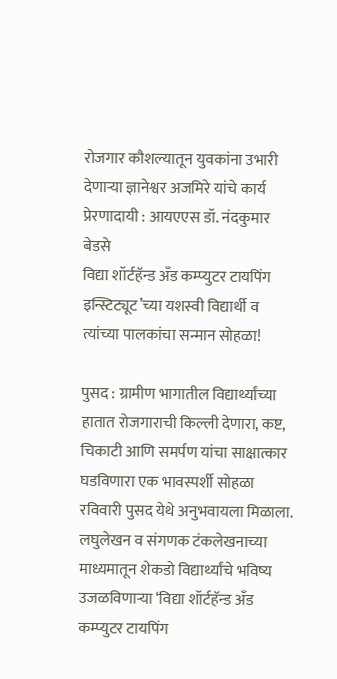रोजगार कौशल्यातून युवकांना उभारी देणाऱ्या ज्ञानेश्वर अजमिरे यांचे कार्य प्रेरणादायी : आयएएस डॉ. नंदकुमार बेडसे
विद्या शॉर्टहॅन्ड अँड कम्प्युटर टायपिंग इन्स्टिट्यूट’च्या यशस्वी विद्यार्थी व त्यांच्या पालकांचा सन्मान सोहळा!

पुसद : ग्रामीण भागातील विद्यार्थ्यांच्या हातात रोजगाराची किल्ली देणारा, कष्ट, चिकाटी आणि समर्पण यांचा साक्षात्कार घडविणारा एक भावस्पर्शी सोहळा रविवारी पुसद येथे अनुभवायला मिळाला. लघुलेखन व संगणक टंकलेखनाच्या माध्यमातून शेकडो विद्यार्थ्यांचे भविष्य उजळविणाऱ्या ‘विद्या शॉर्टहॅन्ड अँड कम्प्युटर टायपिंग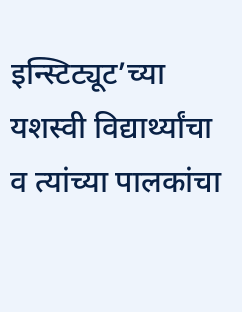इन्स्टिट्यूट’च्या यशस्वी विद्यार्थ्यांचा व त्यांच्या पालकांचा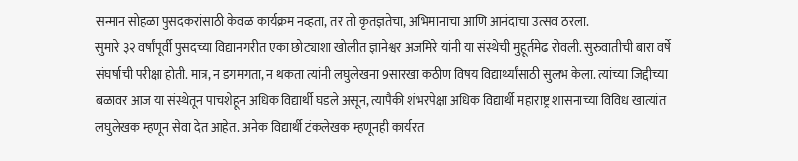सन्मान सोहळा पुसदकरांसाठी केवळ कार्यक्रम नव्हता, तर तो कृतज्ञतेचा, अभिमानाचा आणि आनंदाचा उत्सव ठरला.
सुमारे ३२ वर्षांपूर्वी पुसदच्या विद्यानगरीत एका छोट्याशा खोलीत ज्ञानेश्वर अजमिरे यांनी या संस्थेची मुहूर्तमेढ रोवली. सुरुवातीची बारा वर्षे संघर्षाची परीक्षा होती. मात्र, न डगमगता, न थकता त्यांनी लघुलेखना 9सारखा कठीण विषय विद्यार्थ्यांसाठी सुलभ केला. त्यांच्या जिद्दीच्या बळावर आज या संस्थेतून पाचशेहून अधिक विद्यार्थी घडले असून, त्यापैकी शंभरपेक्षा अधिक विद्यार्थी महाराष्ट्र शासनाच्या विविध खात्यांत लघुलेखक म्हणून सेवा देत आहेत. अनेक विद्यार्थी टंकलेखक म्हणूनही कार्यरत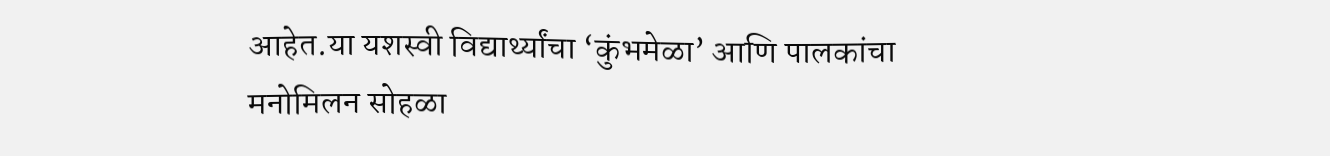आहेत.या यशस्वी विद्यार्थ्यांचा ‘कुंभमेळा’ आणि पालकांचा मनोमिलन सोहळा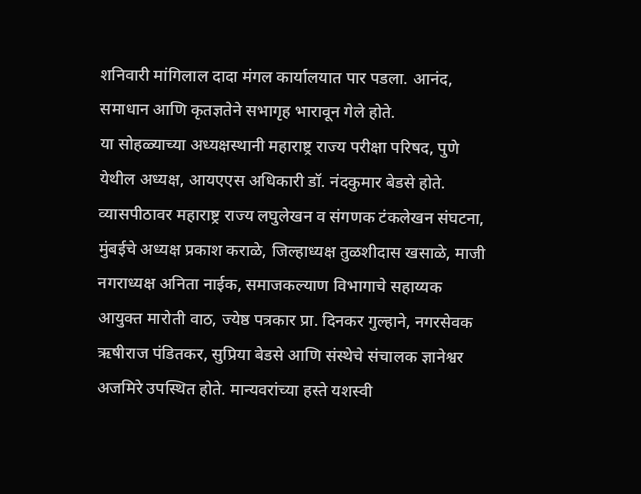शनिवारी मांगिलाल दादा मंगल कार्यालयात पार पडला. आनंद, समाधान आणि कृतज्ञतेने सभागृह भारावून गेले होते.
या सोहळ्याच्या अध्यक्षस्थानी महाराष्ट्र राज्य परीक्षा परिषद, पुणे येथील अध्यक्ष, आयएएस अधिकारी डॉ. नंदकुमार बेडसे होते. व्यासपीठावर महाराष्ट्र राज्य लघुलेखन व संगणक टंकलेखन संघटना, मुंबईचे अध्यक्ष प्रकाश कराळे, जिल्हाध्यक्ष तुळशीदास खसाळे, माजी नगराध्यक्ष अनिता नाईक, समाजकल्याण विभागाचे सहाय्यक आयुक्त मारोती वाठ, ज्येष्ठ पत्रकार प्रा. दिनकर गुल्हाने, नगरसेवक ऋषीराज पंडितकर, सुप्रिया बेडसे आणि संस्थेचे संचालक ज्ञानेश्वर अजमिरे उपस्थित होते. मान्यवरांच्या हस्ते यशस्वी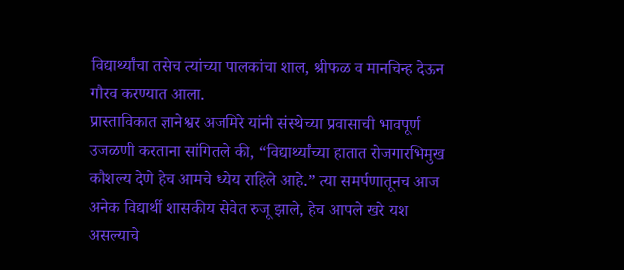विद्यार्थ्यांचा तसेच त्यांच्या पालकांचा शाल, श्रीफळ व मानचिन्ह देऊन गौरव करण्यात आला.
प्रास्ताविकात ज्ञानेश्वर अजमिरे यांनी संस्थेच्या प्रवासाची भावपूर्ण उजळणी करताना सांगितले की, “विद्यार्थ्यांच्या हातात रोजगारभिमुख कौशल्य देणे हेच आमचे ध्येय राहिले आहे.” त्या समर्पणातूनच आज अनेक विद्यार्थी शासकीय सेवेत रुजू झाले, हेच आपले खरे यश असल्याचे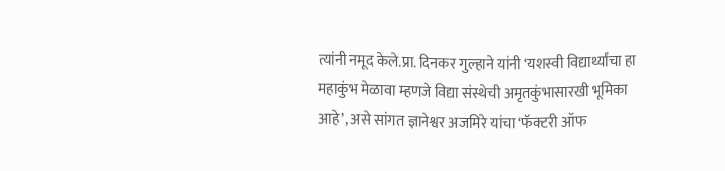त्यांनी नमूद केले.प्रा. दिनकर गुल्हाने यांनी ‘यशस्वी विद्यार्थ्यांचा हा महाकुंभ मेळावा म्हणजे विद्या संस्थेची अमृतकुंभासारखी भूमिका आहे’, असे सांगत ज्ञानेश्वर अजमिरे यांचा ‘फॅक्टरी ऑफ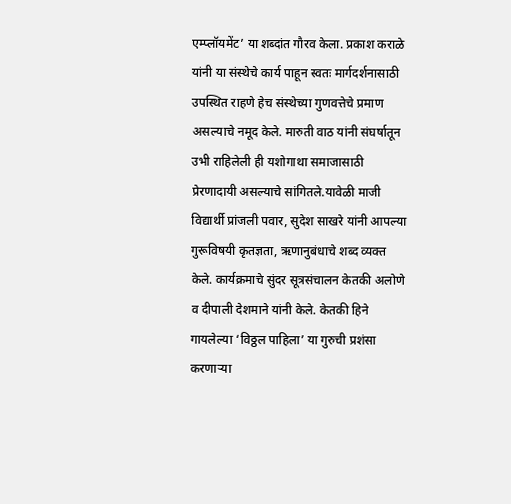एम्प्लॉयमेंट’ या शब्दांत गौरव केला. प्रकाश कराळे यांनी या संस्थेचे कार्य पाहून स्वतः मार्गदर्शनासाठी उपस्थित राहणे हेच संस्थेच्या गुणवत्तेचे प्रमाण असल्याचे नमूद केले. मारुती वाठ यांनी संघर्षातून उभी राहिलेली ही यशोगाथा समाजासाठी प्रेरणादायी असल्याचे सांगितले.यावेळी माजी विद्यार्थी प्रांजली पवार, सुदेश साखरे यांनी आपल्या गुरूविषयी कृतज्ञता, ऋणानुबंधाचे शब्द व्यक्त केले. कार्यक्रमाचे सुंदर सूत्रसंचालन केतकी अलोणे व दीपाली देशमाने यांनी केले. केतकी हिने गायलेल्या ‘विठ्ठल पाहिला’ या गुरुची प्रशंसा करणाऱ्या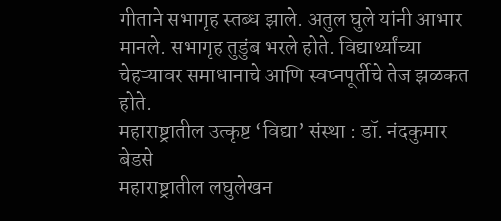गीताने सभागृह स्तब्ध झाले. अतुल घुले यांनी आभार मानले. सभागृह तुडुंब भरले होते. विद्यार्थ्यांच्या चेहऱ्यावर समाधानाचे आणि स्वप्नपूर्तीचे तेज झळकत होते.
महाराष्ट्रातील उत्कृष्ट ‘विद्या’ संस्था : डॉ. नंदकुमार बेडसे
महाराष्ट्रातील लघुलेखन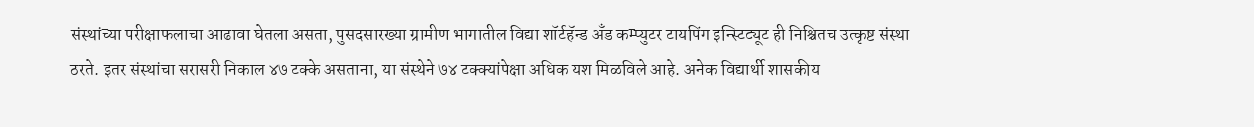संस्थांच्या परीक्षाफलाचा आढावा घेतला असता, पुसदसारख्या ग्रामीण भागातील विद्या शॉर्टहॅन्ड अँड कम्प्युटर टायपिंग इन्स्टिट्यूट ही निश्चितच उत्कृष्ट संस्था ठरते. इतर संस्थांचा सरासरी निकाल ४७ टक्के असताना, या संस्थेने ७४ टक्क्यांपेक्षा अधिक यश मिळविले आहे. अनेक विद्यार्थी शासकीय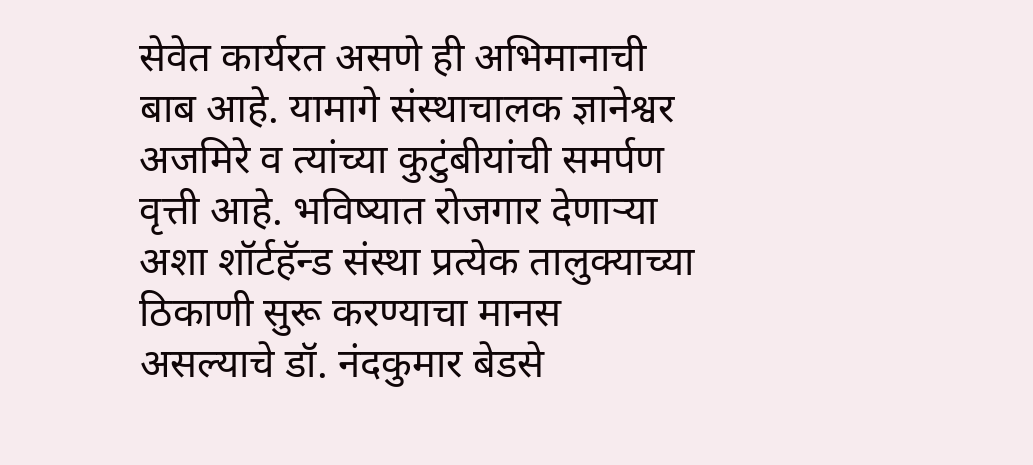सेवेत कार्यरत असणे ही अभिमानाची बाब आहे. यामागे संस्थाचालक ज्ञानेश्वर अजमिरे व त्यांच्या कुटुंबीयांची समर्पण वृत्ती आहे. भविष्यात रोजगार देणाऱ्या अशा शॉर्टहॅन्ड संस्था प्रत्येक तालुक्याच्या ठिकाणी सुरू करण्याचा मानस असल्याचे डॉ. नंदकुमार बेडसे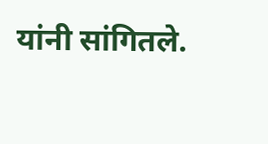यांनी सांगितले.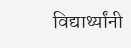विद्यार्थ्यांनी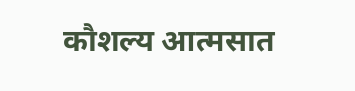कौशल्य आत्मसात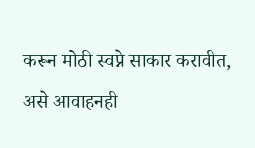करून मोठी स्वप्ने साकार करावीत, असे आवाहनही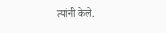त्यांनी केले.